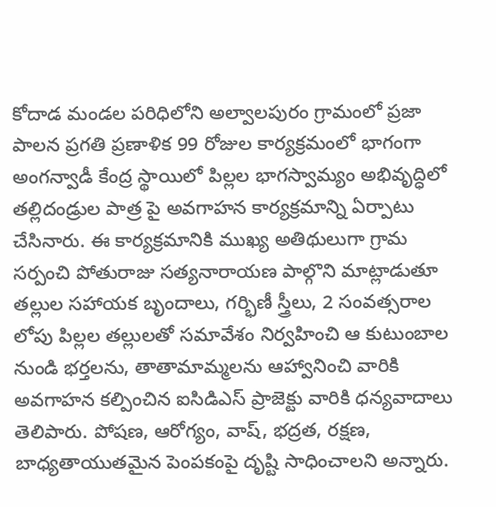కోదాడ మండల పరిధిలోని అల్వాలపురం గ్రామంలో ప్రజా పాలన ప్రగతి ప్రణాళిక 99 రోజుల కార్యక్రమంలో భాగంగా అంగన్వాడీ కేంద్ర స్థాయిలో పిల్లల భాగస్వామ్యం అభివృద్ధిలో తల్లిదండ్రుల పాత్ర పై అవగాహన కార్యక్రమాన్ని ఏర్పాటు చేసినారు. ఈ కార్యక్రమానికి ముఖ్య అతిథులుగా గ్రామ సర్పంచి పోతురాజు సత్యనారాయణ పాల్గొని మాట్లాడుతూ తల్లుల సహాయక బృందాలు, గర్భిణీ స్త్రీలు, 2 సంవత్సరాల లోపు పిల్లల తల్లులతో సమావేశం నిర్వహించి ఆ కుటుంబాల నుండి భర్తలను, తాతామామ్మలను ఆహ్వానించి వారికి అవగాహన కల్పించిన ఐసిడిఎస్ ప్రాజెక్టు వారికి ధన్యవాదాలు తెలిపారు. పోషణ, ఆరోగ్యం, వాష్, భద్రత, రక్షణ, బాధ్యతాయుతమైన పెంపకంపై దృష్టి సాధించాలని అన్నారు.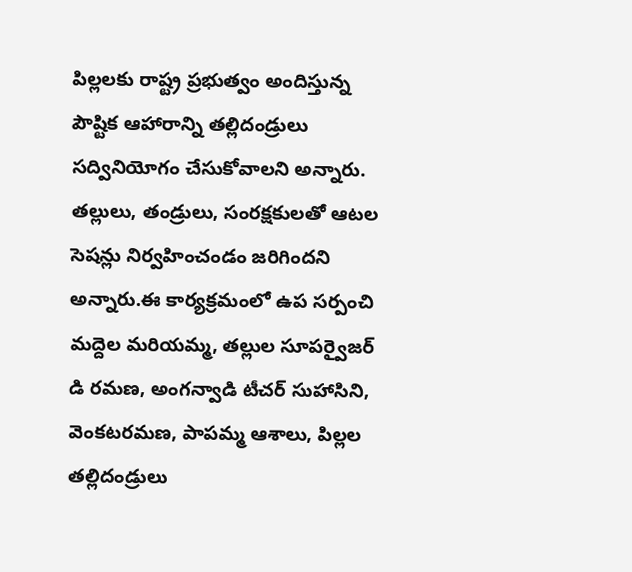పిల్లలకు రాష్ట్ర ప్రభుత్వం అందిస్తున్న పౌష్టిక ఆహారాన్ని తల్లిదండ్రులు సద్వినియోగం చేసుకోవాలని అన్నారు. తల్లులు, తండ్రులు, సంరక్షకులతో ఆటల సెషన్లు నిర్వహించండం జరిగిందని అన్నారు.ఈ కార్యక్రమంలో ఉప సర్పంచి మద్దెల మరియమ్మ, తల్లుల సూపర్వైజర్ డి రమణ, అంగన్వాడి టీచర్ సుహాసిని, వెంకటరమణ, పాపమ్మ ఆశాలు, పిల్లల తల్లిదండ్రులు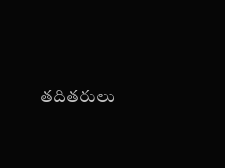తదితరులు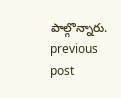పాల్గొన్నారు.
previous post